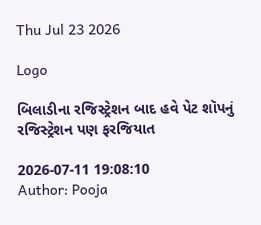Thu Jul 23 2026

Logo

બિલાડીના રજિસ્ટ્રેશન બાદ હવે પેટ શૉપનું રજિસ્ટ્રેશન પણ ફરજિયાત

2026-07-11 19:08:10
Author: Pooja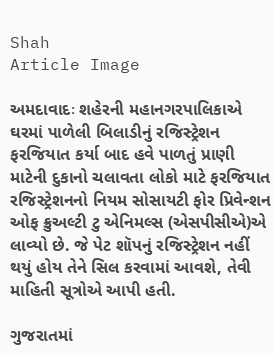Shah
Article Image

અમદાવાદઃ શહેરની મહાનગરપાલિકાએ ઘરમાં પાળેલી બિલાડીનું રજિસ્ટ્રેશન ફરજિયાત કર્યા બાદ હવે પાળતું પ્રાણી માટેની દુકાનો ચલાવતા લોકો માટે ફરજિયાત રજિસ્ટ્રેશનનો નિયમ સોસાયટી ફોર પ્રિવેન્શન ઓફ ક્રુઅલ્ટી ટુ એનિમલ્સ (એસપીસીએ)એ લાવ્યો છે. જે પેટ શૉપનું રજિસ્ટ્રેશન નહીં થયું હોય તેને સિલ કરવામાં આવશે, તેવી માહિતી સૂત્રોએ આપી હતી.

ગુજરાતમાં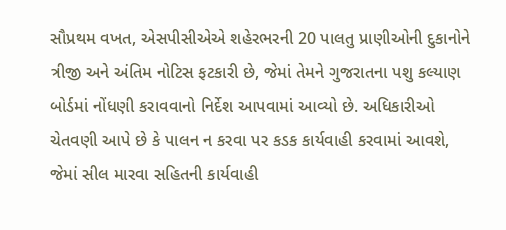સૌપ્રથમ વખત, એસપીસીએએ શહેરભરની 20 પાલતુ પ્રાણીઓની દુકાનોને ત્રીજી અને અંતિમ નોટિસ ફટકારી છે, જેમાં તેમને ગુજરાતના પશુ કલ્યાણ બોર્ડમાં નોંધણી કરાવવાનો નિર્દેશ આપવામાં આવ્યો છે. અધિકારીઓ ચેતવણી આપે છે કે પાલન ન કરવા પર કડક કાર્યવાહી કરવામાં આવશે, જેમાં સીલ મારવા સહિતની કાર્યવાહી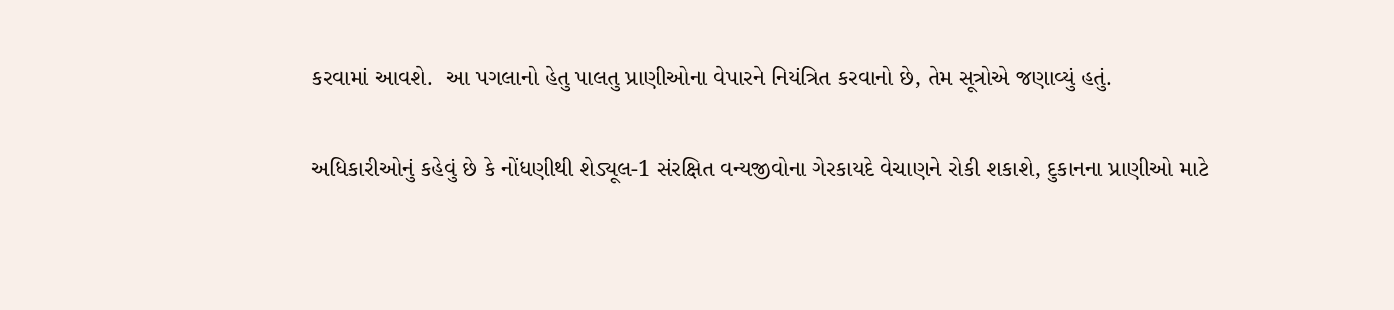કરવામાં આવશે.  આ પગલાનો હેતુ પાલતુ પ્રાણીઓના વેપારને નિયંત્રિત કરવાનો છે, તેમ સૂત્રોએ જણાવ્યું હતું.

અધિકારીઓનું કહેવું છે કે નોંધણીથી શેડ્યૂલ-1 સંરક્ષિત વન્યજીવોના ગેરકાયદે વેચાણને રોકી શકાશે, દુકાનના પ્રાણીઓ માટે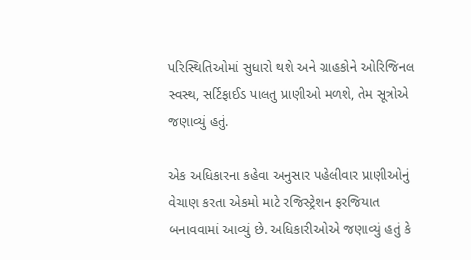પરિસ્થિતિઓમાં સુધારો થશે અને ગ્રાહકોને ઓરિજિનલ સ્વસ્થ, સર્ટિફાઈડ પાલતુ પ્રાણીઓ મળશે, તેમ સૂત્રોએ જણાવ્યું હતું.

એક અધિકારના કહેવા અનુસાર પહેલીવાર પ્રાણીઓનું વેચાણ કરતા એકમો માટે રજિસ્ટ્રેશન ફરજિયાત બનાવવામાં આવ્યું છે. અધિકારીઓએ જણાવ્યું હતું કે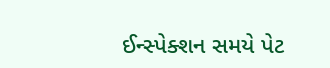ઈન્સ્પેક્શન સમયે પેટ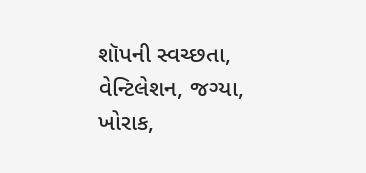શૉપની સ્વચ્છતા, વેન્ટિલેશન, જગ્યા, ખોરાક,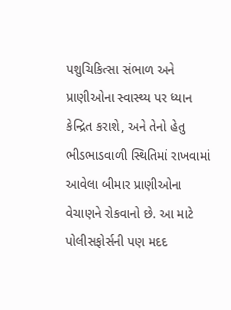પશુચિકિત્સા સંભાળ અને પ્રાણીઓના સ્વાસ્થ્ય પર ધ્યાન કેન્દ્રિત કરાશે, અને તેનો હેતુ ભીડભાડવાળી સ્થિતિમાં રાખવામાં આવેલા બીમાર પ્રાણીઓના વેચાણને રોકવાનો છે. આ માટે પોલીસફોર્સની પણ મદદ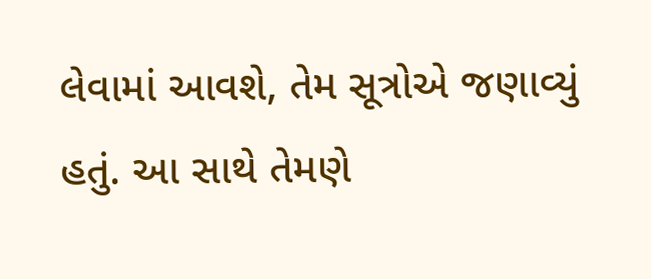લેવામાં આવશે, તેમ સૂત્રોએ જણાવ્યું હતું. આ સાથે તેમણે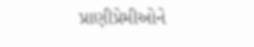પ્રાણીપ્રેમીઓને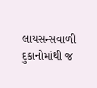લાયસન્સવાળી દુકાનોમાંથી જ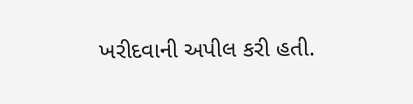ખરીદવાની અપીલ કરી હતી.